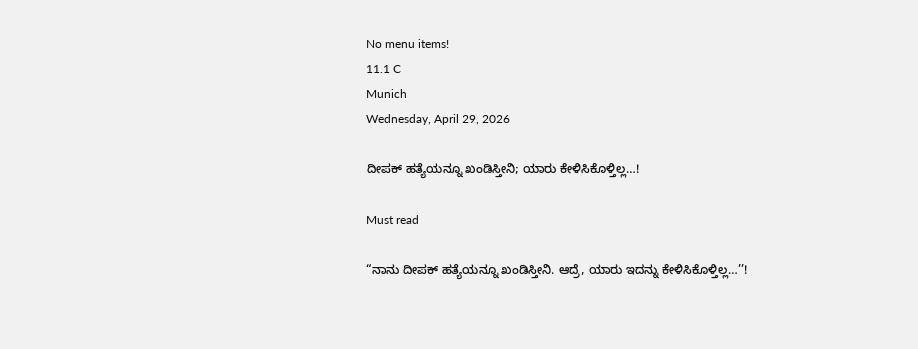No menu items!
11.1 C
Munich
Wednesday, April 29, 2026

ದೀಪಕ್ ಹತ್ಯೆಯನ್ನೂ ಖಂಡಿಸ್ತೀನಿ; ಯಾರು ಕೇಳಿಸಿಕೊಳ್ತಿಲ್ಲ…!

Must read

“ನಾನು ದೀಪಕ್ ಹತ್ಯೆಯನ್ನೂ ಖಂಡಿಸ್ತೀನಿ. ಆದ್ರೆ, ಯಾರು ಇದನ್ನು ಕೇಳಿಸಿಕೊಳ್ತಿಲ್ಲ…’’!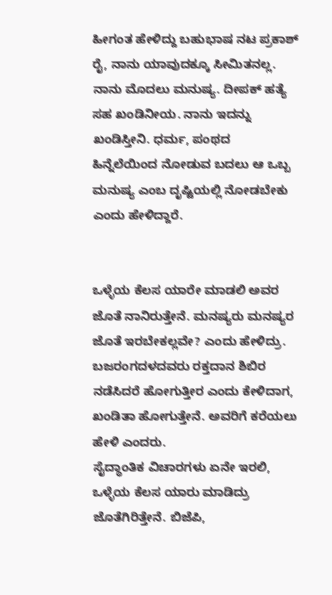ಹೀಗಂತ ಹೇಳಿದ್ದು ಬಹುಭಾಷ ನಟ ಪ್ರಕಾಶ್ ರೈ, ನಾನು ಯಾವುದಕ್ಕೂ ಸೀಮಿತನಲ್ಲ. ನಾನು ಮೊದಲು ಮನುಷ್ಯ. ದೀಪಕ್ ಹತ್ಯೆ ಸಹ ಖಂಡಿನೀಯ. ನಾನು ಇದನ್ನು ಖಂಡಿಸ್ತೀನಿ. ಧರ್ಮ, ಪಂಥದ ಹಿನ್ನೆಲೆಯಿಂದ ನೋಡುವ ಬದಲು ಆ ಒಬ್ಬ ಮನುಷ್ಯ ಎಂಬ ದೃಷ್ಟಿಯಲ್ಲಿ ನೋಡಬೇಕು ಎಂದು ಹೇಳಿದ್ದಾರೆ.


ಒಳ್ಳೆಯ ಕೆಲಸ ಯಾರೇ ಮಾಡಲಿ ಅವರ ಜೊತೆ ನಾನಿರುತ್ತೇನೆ. ಮನಷ್ಯರು ಮನಷ್ಯರ ಜೊತೆ ಇರಬೇಕಲ್ಲವೇ? ಎಂದು ಹೇಳಿದ್ರು. ಬಜರಂಗದಳದವರು ರಕ್ತದಾನ ಶಿಬಿರ ನಡೆಸಿದರೆ ಹೋಗುತ್ತೀರ ಎಂದು ಕೇಳಿದಾಗ, ಖಂಡಿತಾ ಹೋಗುತ್ತೇನೆ. ಅವರಿಗೆ ಕರೆಯಲು ಹೇಳಿ ಎಂದರು.
ಸೈದ್ಧಾಂತಿಕ ವಿಚಾರಗಳು ಏನೇ ಇರಲಿ, ಒಳ್ಳೆಯ ಕೆಲಸ ಯಾರು ಮಾಡಿದ್ರು ಜೊತೆಗಿರಿತ್ತೇನೆ. ಬಿಜೆಪಿ,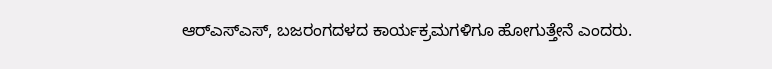ಆರ್‍ಎಸ್‍ಎಸ್, ಬಜರಂಗದಳದ ಕಾರ್ಯಕ್ರಮಗಳಿಗೂ ಹೋಗುತ್ತೇನೆ ಎಂದರು.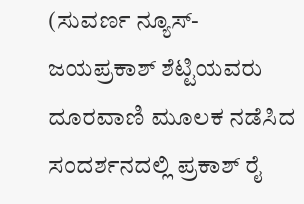(ಸುವರ್ಣ ನ್ಯೂಸ್- ಜಯಪ್ರಕಾಶ್ ಶೆಟ್ಟಿಯವರು ದೂರವಾಣಿ ಮೂಲಕ ನಡೆಸಿದ ಸಂದರ್ಶನದಲ್ಲಿ ಪ್ರಕಾಶ್ ರೈ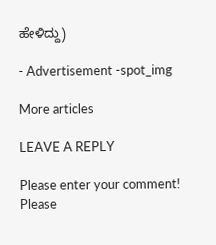ಹೇಳಿದ್ದು)

- Advertisement -spot_img

More articles

LEAVE A REPLY

Please enter your comment!
Please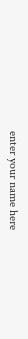enter your name here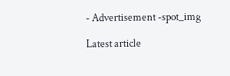- Advertisement -spot_img

Latest article